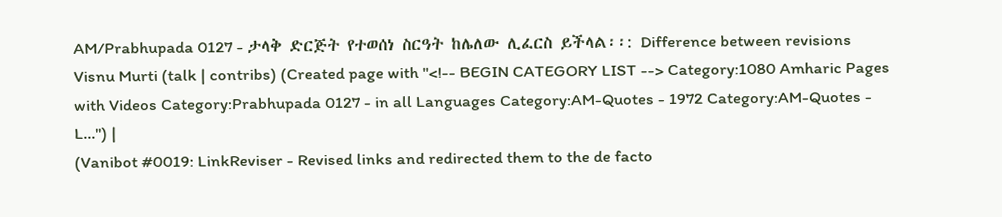AM/Prabhupada 0127 - ታላቅ ድርጅት የተወሰነ ስርዓት ከሌለው ሊፈርስ ይችላል፡፡: Difference between revisions
Visnu Murti (talk | contribs) (Created page with "<!-- BEGIN CATEGORY LIST --> Category:1080 Amharic Pages with Videos Category:Prabhupada 0127 - in all Languages Category:AM-Quotes - 1972 Category:AM-Quotes - L...") |
(Vanibot #0019: LinkReviser - Revised links and redirected them to the de facto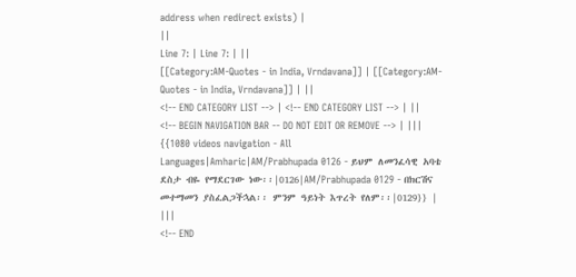address when redirect exists) |
||
Line 7: | Line 7: | ||
[[Category:AM-Quotes - in India, Vrndavana]] | [[Category:AM-Quotes - in India, Vrndavana]] | ||
<!-- END CATEGORY LIST --> | <!-- END CATEGORY LIST --> | ||
<!-- BEGIN NAVIGATION BAR -- DO NOT EDIT OR REMOVE --> | |||
{{1080 videos navigation - All Languages|Amharic|AM/Prabhupada 0126 - ይህም ለመንፈሳዊ አባቴ ደስታ ብዬ የማደርገው ነው፡፡|0126|AM/Prabhupada 0129 - በክርሽና መተማመን ያስፈልጋችኋል፡፡ ምንም ዓይነት እጥረት የለም፡፡|0129}} | |||
<!-- END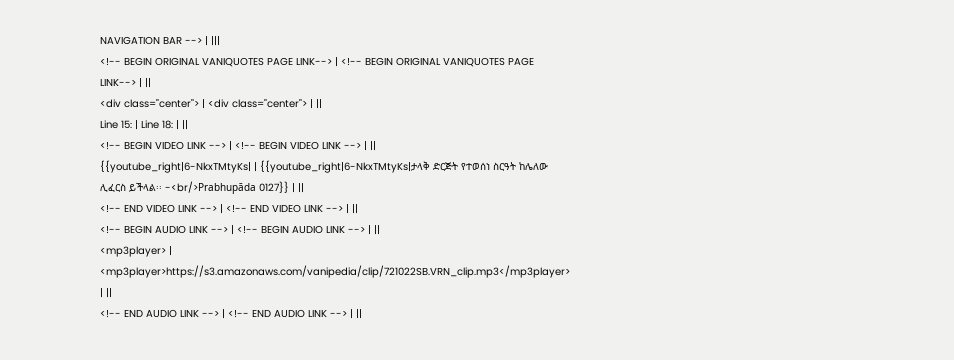NAVIGATION BAR --> | |||
<!-- BEGIN ORIGINAL VANIQUOTES PAGE LINK--> | <!-- BEGIN ORIGINAL VANIQUOTES PAGE LINK--> | ||
<div class="center"> | <div class="center"> | ||
Line 15: | Line 18: | ||
<!-- BEGIN VIDEO LINK --> | <!-- BEGIN VIDEO LINK --> | ||
{{youtube_right|6-NkxTMtyKs| | {{youtube_right|6-NkxTMtyKs|ታላቅ ድርጅት የተወሰነ ስርዓት ከሌለው ሊፈርስ ይችላል፡፡ -<br/>Prabhupāda 0127}} | ||
<!-- END VIDEO LINK --> | <!-- END VIDEO LINK --> | ||
<!-- BEGIN AUDIO LINK --> | <!-- BEGIN AUDIO LINK --> | ||
<mp3player> | <mp3player>https://s3.amazonaws.com/vanipedia/clip/721022SB.VRN_clip.mp3</mp3player> | ||
<!-- END AUDIO LINK --> | <!-- END AUDIO LINK --> | ||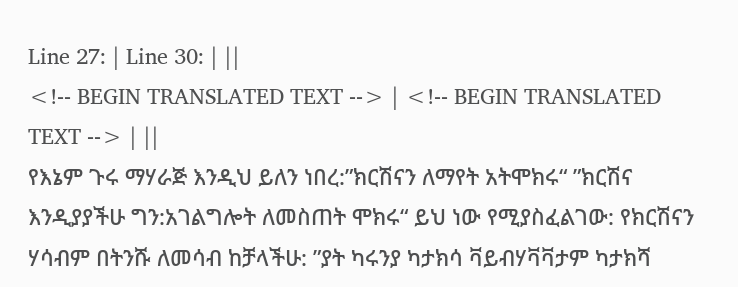Line 27: | Line 30: | ||
<!-- BEGIN TRANSLATED TEXT --> | <!-- BEGIN TRANSLATED TEXT --> | ||
የእኔም ጉሩ ማሃራጅ እንዲህ ይለን ነበረ:”ክርሽናን ለማየት አትሞክሩ“ ”ክርሽና እንዲያያችሁ ግን:አገልግሎት ለመስጠት ሞክሩ“ ይህ ነው የሚያስፈልገው: የክርሽናን ሃሳብም በትንሹ ለመሳብ ከቻላችሁ: ”ያት ካሩንያ ካታክሳ ቫይብሃቫቫታም ካታክሻ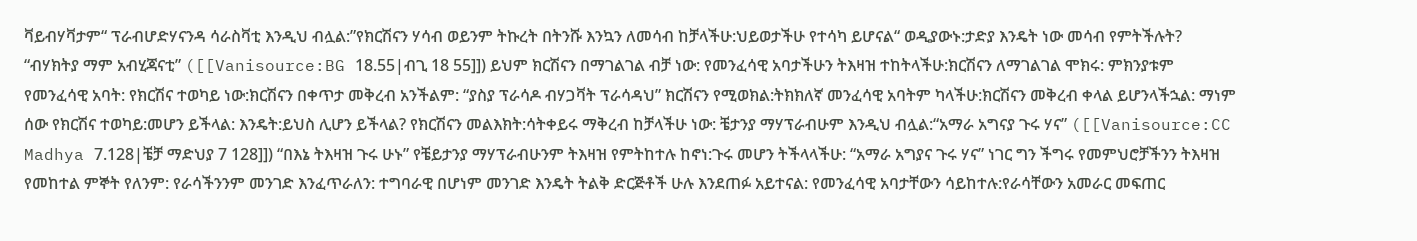ቫይብሃቫታም“ ፕራብሆድሃናንዳ ሳራስቫቲ እንዲህ ብሏል:”የክርሽናን ሃሳብ ወይንም ትኩረት በትንሹ እንኳን ለመሳብ ከቻላችሁ:ህይወታችሁ የተሳካ ይሆናል“ ወዲያውኑ:ታድያ እንዴት ነው መሳብ የምትችሉት? “ብሃክትያ ማም አብሂጃናቲ” ([[Vanisource:BG 18.55|ብጊ 18 55]]) ይህም ክርሽናን በማገልገል ብቻ ነው: የመንፈሳዊ አባታችሁን ትእዛዝ ተከትላችሁ:ክርሽናን ለማገልገል ሞክሩ: ምክንያቱም የመንፈሳዊ አባት: የክርሽና ተወካይ ነው:ክርሽናን በቀጥታ መቅረብ አንችልም: “ያስያ ፕራሳዶ ብሃጋቫት ፕራሳዳህ” ክርሽናን የሚወክል:ትክክለኛ መንፈሳዊ አባትም ካላችሁ:ክርሽናን መቅረብ ቀላል ይሆንላችኋል: ማነም ሰው የክርሽና ተወካይ:መሆን ይችላል: እንዴት:ይህስ ሊሆን ይችላል? የክርሽናን መልእክት:ሳትቀይሩ ማቅረብ ከቻላችሁ ነው: ቼታንያ ማሃፕራብሁም እንዲህ ብሏል:“አማራ አግናያ ጉሩ ሃና” ([[Vanisource:CC Madhya 7.128|ቼቻ ማድህያ 7 128]]) “በእኔ ትእዛዝ ጉሩ ሁኑ” የቼይታንያ ማሃፕራብሁንም ትእዛዝ የምትከተሉ ከኖነ:ጉሩ መሆን ትችላላችሁ: “አማራ አግያና ጉሩ ሃና” ነገር ግን ችግሩ የመምህሮቻችንን ትእዛዝ የመከተል ምኞት የለንም: የራሳችንንም መንገድ እንፈጥራለን: ተግባራዊ በሆነም መንገድ እንዴት ትልቅ ድርጅቶች ሁሉ እንደጠፉ አይተናል: የመንፈሳዊ አባታቸውን ሳይከተሉ:የራሳቸውን አመራር መፍጠር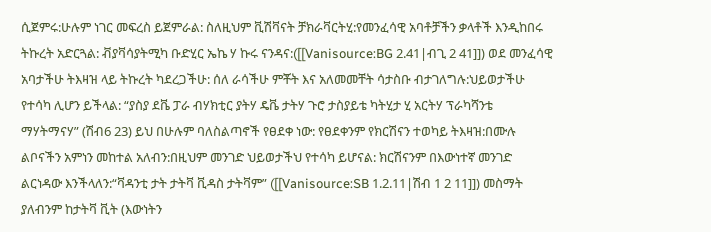ሲጀምሩ:ሁሉም ነገር መፍረስ ይጀምራል: ስለዚህም ቪሽቫናት ቻክራቫርትሂ:የመንፈሳዊ አባቶቻችን ቃላቶች እንዲከበሩ ትኩረት አድርጓል: ቭያቫሳያትሚካ ቡድሂር ኤኬ ሃ ኩሩ ናንዳና:([[Vanisource:BG 2.41|ብጊ 2 41]]) ወደ መንፈሳዊ አባታችሁ ትእዛዝ ላይ ትኩረት ካደረጋችሁ: ሰለ ራሳችሁ ምቾት እና አለመመቸት ሳታስቡ ብታገለግሉ:ህይወታችሁ የተሳካ ሊሆን ይችላል: “ያስያ ደቬ ፓራ ብሃክቲር ያትሃ ዴቬ ታትሃ ጉሮ ታስያይቴ ካትሂታ ሂ አርትሃ ፕራካሻንቴ ማሃትማናሃ” (ሽብ6 23) ይህ በሁሉም ባለስልጣኖች የፀደቀ ነው: የፀደቀንም የክርሽናን ተወካይ ትእዛዝ:በሙሉ ልቦናችን አምነን መከተል አለብን:በዚህም መንገድ ህይወታችህ የተሳካ ይሆናል: ክርሽናንም በእውነተኛ መንገድ ልርነዳው እንችላለን:“ቫዳንቲ ታት ታትቫ ቪዳስ ታትቫም” ([[Vanisource:SB 1.2.11|ሽብ 1 2 11]]) መስማት ያለብንም ከታትቫ ቪት (እውነትን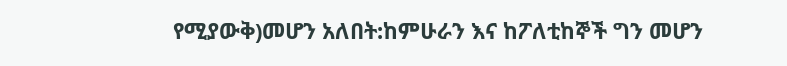የሚያውቅ)መሆን አለበት:ከምሁራን እና ከፖለቲከኞች ግን መሆን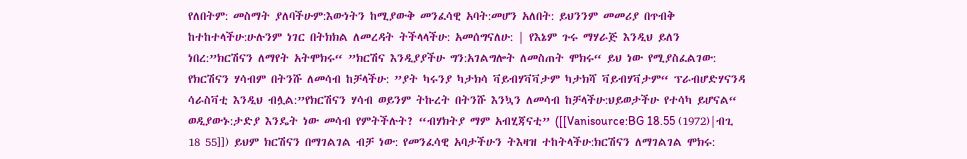የለበትም: መስማት ያለባችሁም:እውነትን ከሚያውቅ መንፈሳዊ አባት:መሆን አለበት: ይህንንም መመሪያ በጥብቅ ከተከተላችሁ:ሁሉንም ነገር በትክክል ለመረዳት ትችላላችሁ: አመሰግናለሁ: | የእኔም ጉሩ ማሃራጅ እንዲህ ይለን ነበረ:”ክርሽናን ለማየት አትሞክሩ“ ”ክርሽና እንዲያያችሁ ግን:አገልግሎት ለመስጠት ሞክሩ“ ይህ ነው የሚያስፈልገው: የክርሽናን ሃሳብም በትንሹ ለመሳብ ከቻላችሁ: ”ያት ካሩንያ ካታክሳ ቫይብሃቫቫታም ካታክሻ ቫይብሃቫታም“ ፕራብሆድሃናንዳ ሳራስቫቲ እንዲህ ብሏል:”የክርሽናን ሃሳብ ወይንም ትኩረት በትንሹ እንኳን ለመሳብ ከቻላችሁ:ህይወታችሁ የተሳካ ይሆናል“ ወዲያውኑ:ታድያ እንዴት ነው መሳብ የምትችሉት? “ብሃክትያ ማም አብሂጃናቲ” ([[Vanisource:BG 18.55 (1972)|ብጊ 18 55]]) ይህም ክርሽናን በማገልገል ብቻ ነው: የመንፈሳዊ አባታችሁን ትእዛዝ ተከትላችሁ:ክርሽናን ለማገልገል ሞክሩ: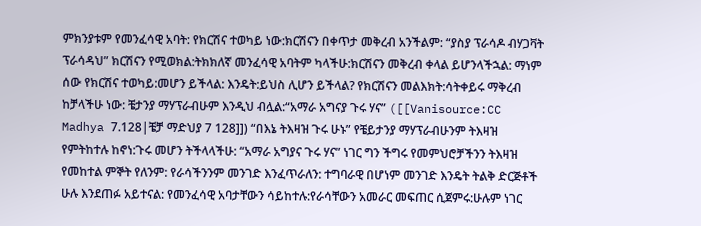ምክንያቱም የመንፈሳዊ አባት: የክርሽና ተወካይ ነው:ክርሽናን በቀጥታ መቅረብ አንችልም: “ያስያ ፕራሳዶ ብሃጋቫት ፕራሳዳህ” ክርሽናን የሚወክል:ትክክለኛ መንፈሳዊ አባትም ካላችሁ:ክርሽናን መቅረብ ቀላል ይሆንላችኋል: ማነም ሰው የክርሽና ተወካይ:መሆን ይችላል: እንዴት:ይህስ ሊሆን ይችላል? የክርሽናን መልእክት:ሳትቀይሩ ማቅረብ ከቻላችሁ ነው: ቼታንያ ማሃፕራብሁም እንዲህ ብሏል:“አማራ አግናያ ጉሩ ሃና” ([[Vanisource:CC Madhya 7.128|ቼቻ ማድህያ 7 128]]) “በእኔ ትእዛዝ ጉሩ ሁኑ” የቼይታንያ ማሃፕራብሁንም ትእዛዝ የምትከተሉ ከኖነ:ጉሩ መሆን ትችላላችሁ: “አማራ አግያና ጉሩ ሃና” ነገር ግን ችግሩ የመምህሮቻችንን ትእዛዝ የመከተል ምኞት የለንም: የራሳችንንም መንገድ እንፈጥራለን: ተግባራዊ በሆነም መንገድ እንዴት ትልቅ ድርጅቶች ሁሉ እንደጠፉ አይተናል: የመንፈሳዊ አባታቸውን ሳይከተሉ:የራሳቸውን አመራር መፍጠር ሲጀምሩ:ሁሉም ነገር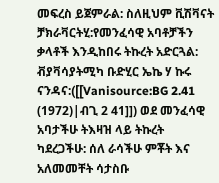መፍረስ ይጀምራል: ስለዚህም ቪሽቫናት ቻክራቫርትሂ:የመንፈሳዊ አባቶቻችን ቃላቶች እንዲከበሩ ትኩረት አድርጓል: ቭያቫሳያትሚካ ቡድሂር ኤኬ ሃ ኩሩ ናንዳና:([[Vanisource:BG 2.41 (1972)|ብጊ 2 41]]) ወደ መንፈሳዊ አባታችሁ ትእዛዝ ላይ ትኩረት ካደረጋችሁ: ሰለ ራሳችሁ ምቾት እና አለመመቸት ሳታስቡ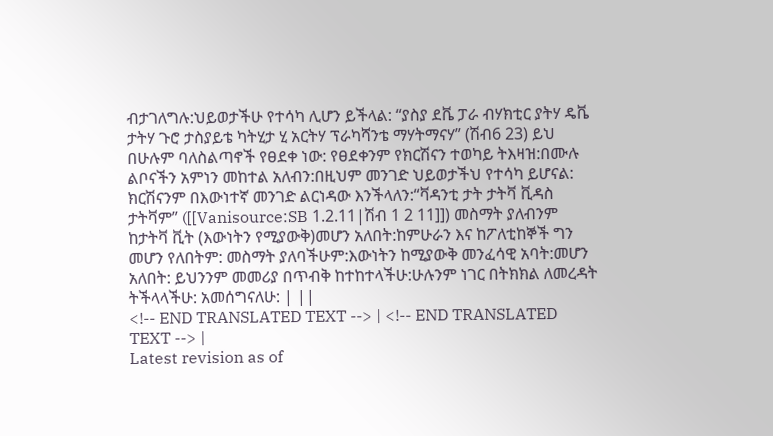ብታገለግሉ:ህይወታችሁ የተሳካ ሊሆን ይችላል: “ያስያ ደቬ ፓራ ብሃክቲር ያትሃ ዴቬ ታትሃ ጉሮ ታስያይቴ ካትሂታ ሂ አርትሃ ፕራካሻንቴ ማሃትማናሃ” (ሽብ6 23) ይህ በሁሉም ባለስልጣኖች የፀደቀ ነው: የፀደቀንም የክርሽናን ተወካይ ትእዛዝ:በሙሉ ልቦናችን አምነን መከተል አለብን:በዚህም መንገድ ህይወታችህ የተሳካ ይሆናል: ክርሽናንም በእውነተኛ መንገድ ልርነዳው እንችላለን:“ቫዳንቲ ታት ታትቫ ቪዳስ ታትቫም” ([[Vanisource:SB 1.2.11|ሽብ 1 2 11]]) መስማት ያለብንም ከታትቫ ቪት (እውነትን የሚያውቅ)መሆን አለበት:ከምሁራን እና ከፖለቲከኞች ግን መሆን የለበትም: መስማት ያለባችሁም:እውነትን ከሚያውቅ መንፈሳዊ አባት:መሆን አለበት: ይህንንም መመሪያ በጥብቅ ከተከተላችሁ:ሁሉንም ነገር በትክክል ለመረዳት ትችላላችሁ: አመሰግናለሁ: | ||
<!-- END TRANSLATED TEXT --> | <!-- END TRANSLATED TEXT --> |
Latest revision as of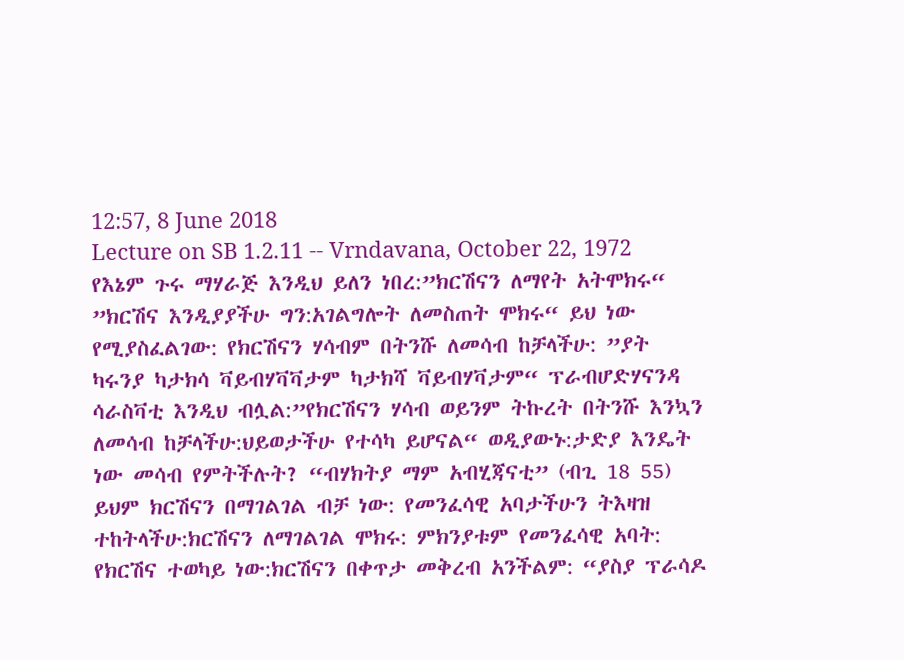12:57, 8 June 2018
Lecture on SB 1.2.11 -- Vrndavana, October 22, 1972
የእኔም ጉሩ ማሃራጅ እንዲህ ይለን ነበረ:”ክርሽናን ለማየት አትሞክሩ“ ”ክርሽና እንዲያያችሁ ግን:አገልግሎት ለመስጠት ሞክሩ“ ይህ ነው የሚያስፈልገው: የክርሽናን ሃሳብም በትንሹ ለመሳብ ከቻላችሁ: ”ያት ካሩንያ ካታክሳ ቫይብሃቫቫታም ካታክሻ ቫይብሃቫታም“ ፕራብሆድሃናንዳ ሳራስቫቲ እንዲህ ብሏል:”የክርሽናን ሃሳብ ወይንም ትኩረት በትንሹ እንኳን ለመሳብ ከቻላችሁ:ህይወታችሁ የተሳካ ይሆናል“ ወዲያውኑ:ታድያ እንዴት ነው መሳብ የምትችሉት? “ብሃክትያ ማም አብሂጃናቲ” (ብጊ 18 55) ይህም ክርሽናን በማገልገል ብቻ ነው: የመንፈሳዊ አባታችሁን ትእዛዝ ተከትላችሁ:ክርሽናን ለማገልገል ሞክሩ: ምክንያቱም የመንፈሳዊ አባት: የክርሽና ተወካይ ነው:ክርሽናን በቀጥታ መቅረብ አንችልም: “ያስያ ፕራሳዶ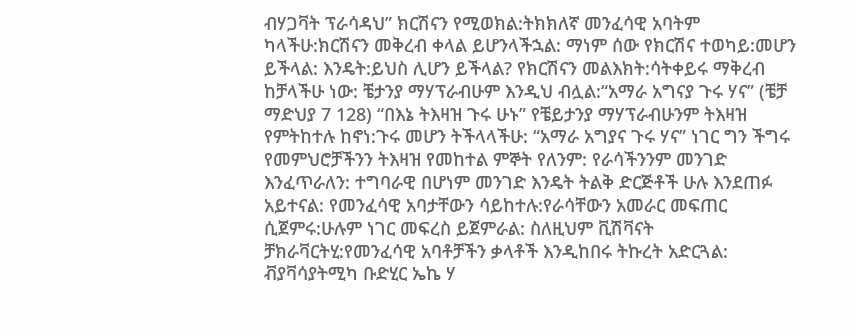ብሃጋቫት ፕራሳዳህ” ክርሽናን የሚወክል:ትክክለኛ መንፈሳዊ አባትም ካላችሁ:ክርሽናን መቅረብ ቀላል ይሆንላችኋል: ማነም ሰው የክርሽና ተወካይ:መሆን ይችላል: እንዴት:ይህስ ሊሆን ይችላል? የክርሽናን መልእክት:ሳትቀይሩ ማቅረብ ከቻላችሁ ነው: ቼታንያ ማሃፕራብሁም እንዲህ ብሏል:“አማራ አግናያ ጉሩ ሃና” (ቼቻ ማድህያ 7 128) “በእኔ ትእዛዝ ጉሩ ሁኑ” የቼይታንያ ማሃፕራብሁንም ትእዛዝ የምትከተሉ ከኖነ:ጉሩ መሆን ትችላላችሁ: “አማራ አግያና ጉሩ ሃና” ነገር ግን ችግሩ የመምህሮቻችንን ትእዛዝ የመከተል ምኞት የለንም: የራሳችንንም መንገድ እንፈጥራለን: ተግባራዊ በሆነም መንገድ እንዴት ትልቅ ድርጅቶች ሁሉ እንደጠፉ አይተናል: የመንፈሳዊ አባታቸውን ሳይከተሉ:የራሳቸውን አመራር መፍጠር ሲጀምሩ:ሁሉም ነገር መፍረስ ይጀምራል: ስለዚህም ቪሽቫናት ቻክራቫርትሂ:የመንፈሳዊ አባቶቻችን ቃላቶች እንዲከበሩ ትኩረት አድርጓል: ቭያቫሳያትሚካ ቡድሂር ኤኬ ሃ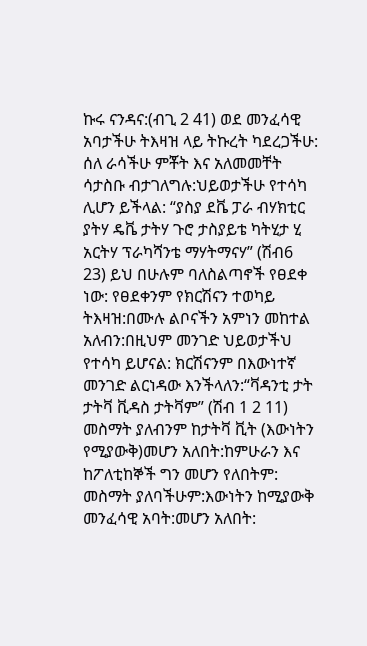ኩሩ ናንዳና:(ብጊ 2 41) ወደ መንፈሳዊ አባታችሁ ትእዛዝ ላይ ትኩረት ካደረጋችሁ: ሰለ ራሳችሁ ምቾት እና አለመመቸት ሳታስቡ ብታገለግሉ:ህይወታችሁ የተሳካ ሊሆን ይችላል: “ያስያ ደቬ ፓራ ብሃክቲር ያትሃ ዴቬ ታትሃ ጉሮ ታስያይቴ ካትሂታ ሂ አርትሃ ፕራካሻንቴ ማሃትማናሃ” (ሽብ6 23) ይህ በሁሉም ባለስልጣኖች የፀደቀ ነው: የፀደቀንም የክርሽናን ተወካይ ትእዛዝ:በሙሉ ልቦናችን አምነን መከተል አለብን:በዚህም መንገድ ህይወታችህ የተሳካ ይሆናል: ክርሽናንም በእውነተኛ መንገድ ልርነዳው እንችላለን:“ቫዳንቲ ታት ታትቫ ቪዳስ ታትቫም” (ሽብ 1 2 11) መስማት ያለብንም ከታትቫ ቪት (እውነትን የሚያውቅ)መሆን አለበት:ከምሁራን እና ከፖለቲከኞች ግን መሆን የለበትም: መስማት ያለባችሁም:እውነትን ከሚያውቅ መንፈሳዊ አባት:መሆን አለበት: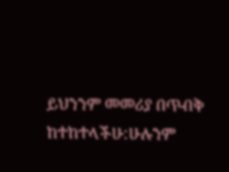ይህንንም መመሪያ በጥብቅ ከተከተላችሁ:ሁሉንም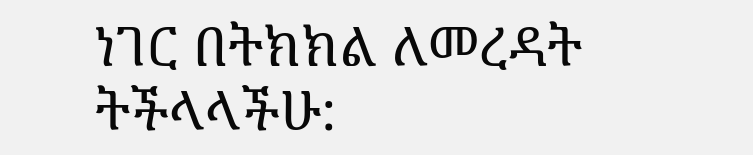ነገር በትክክል ለመረዳት ትችላላችሁ: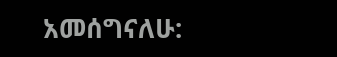አመሰግናለሁ: